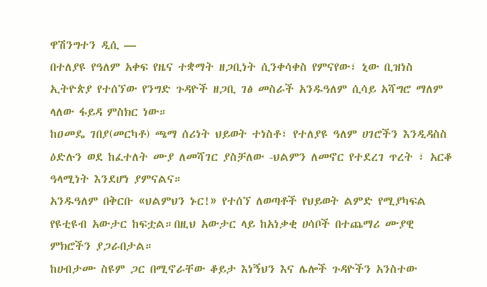ዋሽንግተን ዲሲ —
በተለያዩ የዓለም አቀፍ የዜና ተቋማት ዘጋቢነት ሲንቀሳቀስ የምናየው፣ ኒው ቢዝነስ ኢትዮጵያ የተሰኘው የንግድ ጉዳዮች ዘጋቢ ገፅ መስራች አንዱዓለም ሲሳይ አሻግሮ ማለም ላለው ፋይዳ ምስክር ነው።
ከዐመዴ ገበያ(መርካቶ) ጫማ ሰሪነት ህይወት ተነስቶ፣ የተለያዩ ዓለም ሀገሮችን እንዲዳስስ ዕድሉን ወደ ከፈተለት ሙያ ለመሻገር ያስቻለው -ህልምን ለመኖር የተደረገ ጥረት ፣ አርቆ ዓላሚነት እንደሆነ ያምናልና።
አንዱዓለም በቅርቡ «ህልምህን ኑር!» የተሰኘ ለወጣቶች የህይወት ልምድ የሚያካፍል የዩቲዩብ አውታር ከፍቷል።በዚህ አውታር ላይ ከአነቃቂ ሀሳቦች በተጨማሪ ሙያዊ ምክሮችን ያጋራበታል።
ከሀብታሙ ስዩም ጋር በሚኖራቸው ቆይታ እነኝህን እና ሌሎች ጉዳዮችን አንስተው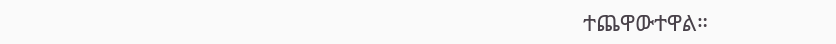ተጨዋውተዋል።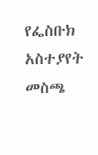የፌስቡክ አስተያየት መስጫ